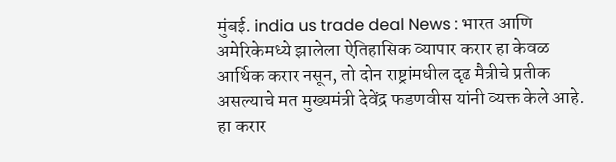मुंबई. india us trade deal News : भारत आणि अमेरिकेमध्ये झालेला ऐतिहासिक व्यापार करार हा केवळ आर्थिक करार नसून, तो दोन राष्ट्रांमधील दृढ मैत्रीचे प्रतीक असल्याचे मत मुख्यमंत्री देवेंद्र फडणवीस यांनी व्यक्त केले आहे. हा करार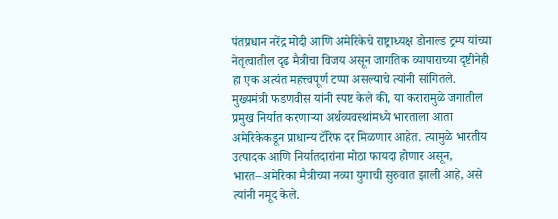पंतप्रधान नरेंद्र मोदी आणि अमेरिकेचे राष्ट्राध्यक्ष डोनाल्ड ट्रम्प यांच्या नेतृत्वातील दृढ मैत्रीचा विजय असून जागतिक व्यापाराच्या दृष्टीनेही हा एक अत्यंत महत्त्वपूर्ण टप्पा असल्याचे त्यांनी सांगितले.
मुख्यमंत्री फडणवीस यांनी स्पष्ट केले की, या करारामुळे जगातील प्रमुख निर्यात करणाऱ्या अर्थव्यवस्थांमध्ये भारताला आता अमेरिकेकडून प्राधान्य टॅरिफ दर मिळणार आहेत. त्यामुळे भारतीय उत्पादक आणि निर्यातदारांना मोठा फायदा होणार असून, भारत–अमेरिका मैत्रीच्या नव्या युगाची सुरुवात झाली आहे, असे त्यांनी नमूद केले.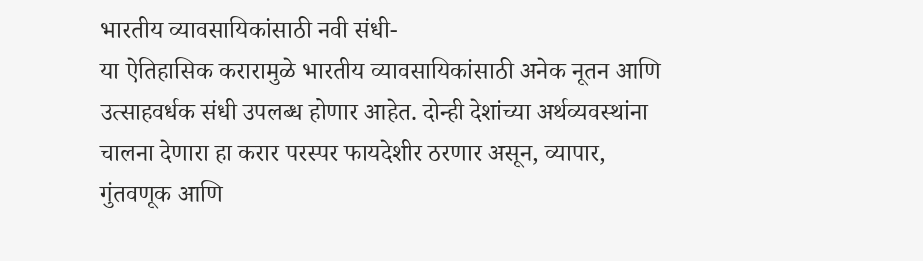भारतीय व्यावसायिकांसाठी नवी संधी-
या ऐतिहासिक करारामुळे भारतीय व्यावसायिकांसाठी अनेक नूतन आणि उत्साहवर्धक संधी उपलब्ध होणार आहेत. दोन्ही देशांच्या अर्थव्यवस्थांना चालना देणारा हा करार परस्पर फायदेशीर ठरणार असून, व्यापार, गुंतवणूक आणि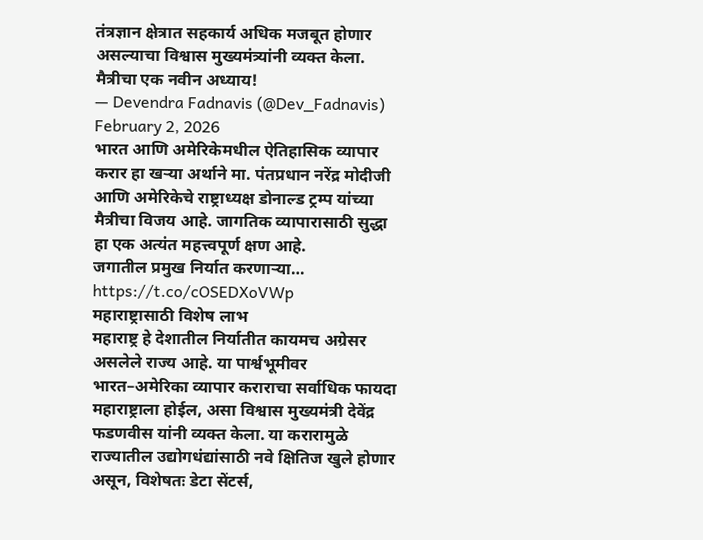तंत्रज्ञान क्षेत्रात सहकार्य अधिक मजबूत होणार असल्याचा विश्वास मुख्यमंत्र्यांनी व्यक्त केला.
मैत्रीचा एक नवीन अध्याय!
— Devendra Fadnavis (@Dev_Fadnavis) February 2, 2026
भारत आणि अमेरिकेमधील ऐतिहासिक व्यापार करार हा खऱ्या अर्थाने मा. पंतप्रधान नरेंद्र मोदीजी आणि अमेरिकेचे राष्ट्राध्यक्ष डोनाल्ड ट्रम्प यांच्या मैत्रीचा विजय आहे. जागतिक व्यापारासाठी सुद्धा हा एक अत्यंत महत्त्वपूर्ण क्षण आहे.
जगातील प्रमुख निर्यात करणाऱ्या… https://t.co/cOSEDXoVWp
महाराष्ट्रासाठी विशेष लाभ
महाराष्ट्र हे देशातील निर्यातीत कायमच अग्रेसर असलेले राज्य आहे. या पार्श्वभूमीवर भारत–अमेरिका व्यापार कराराचा सर्वाधिक फायदा महाराष्ट्राला होईल, असा विश्वास मुख्यमंत्री देवेंद्र फडणवीस यांनी व्यक्त केला. या करारामुळे राज्यातील उद्योगधंद्यांसाठी नवे क्षितिज खुले होणार असून, विशेषतः डेटा सेंटर्स,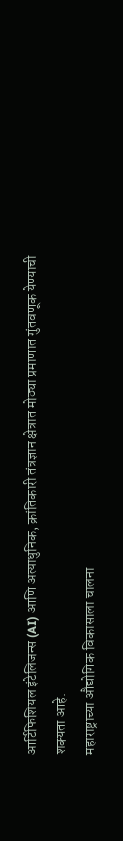आर्टिफिशियल इंटेलिजन्स (AI) आणि अत्याधुनिक, क्रांतिकारी तंत्रज्ञान क्षेत्रात मोठ्या प्रमाणात गुंतवणूक येण्याची शक्यता आहे.
महाराष्ट्राच्या औद्योगिक विकासाला चालना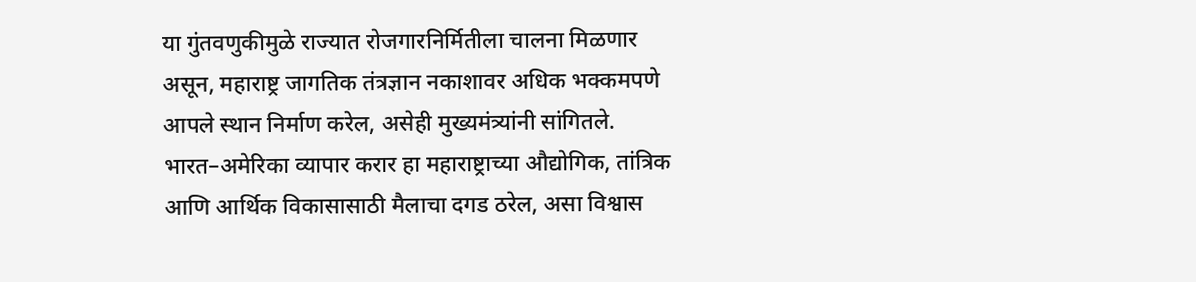या गुंतवणुकीमुळे राज्यात रोजगारनिर्मितीला चालना मिळणार असून, महाराष्ट्र जागतिक तंत्रज्ञान नकाशावर अधिक भक्कमपणे आपले स्थान निर्माण करेल, असेही मुख्यमंत्र्यांनी सांगितले. भारत–अमेरिका व्यापार करार हा महाराष्ट्राच्या औद्योगिक, तांत्रिक आणि आर्थिक विकासासाठी मैलाचा दगड ठरेल, असा विश्वास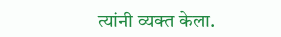त्यांनी व्यक्त केला.